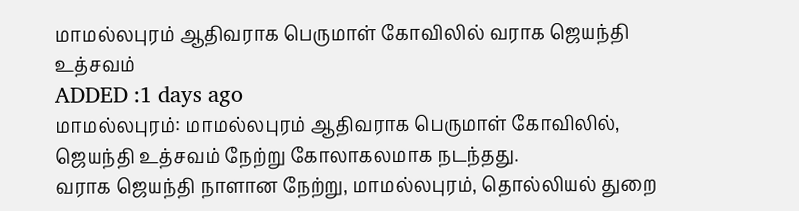மாமல்லபுரம் ஆதிவராக பெருமாள் கோவிலில் வராக ஜெயந்தி உத்சவம்
ADDED :1 days ago
மாமல்லபுரம்: மாமல்லபுரம் ஆதிவராக பெருமாள் கோவிலில், ஜெயந்தி உத்சவம் நேற்று கோலாகலமாக நடந்தது.
வராக ஜெயந்தி நாளான நேற்று, மாமல்லபுரம், தொல்லியல் துறை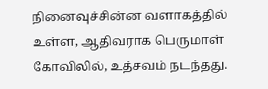நினைவுச்சின்ன வளாகத்தில் உள்ள, ஆதிவராக பெருமாள் கோவிலில், உத்சவம் நடந்தது.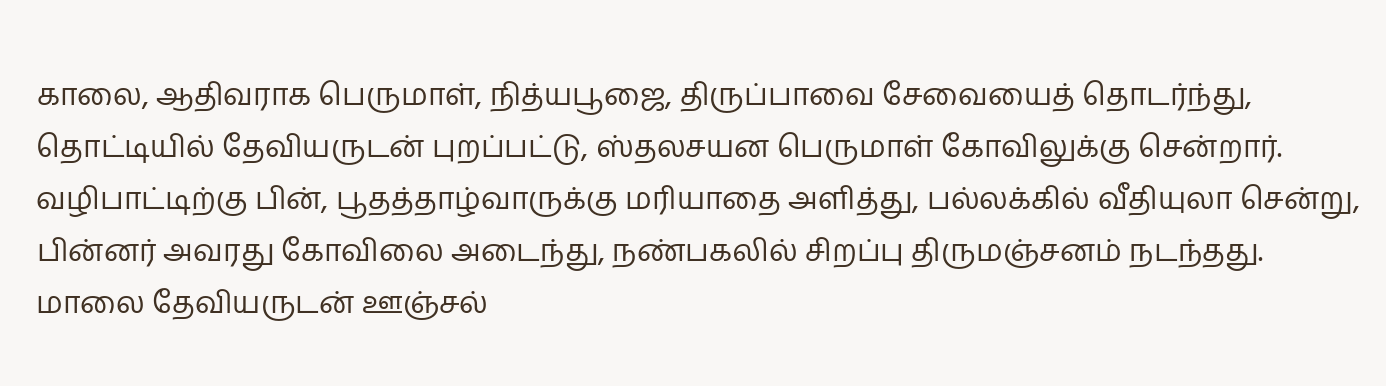காலை, ஆதிவராக பெருமாள், நித்யபூஜை, திருப்பாவை சேவையைத் தொடர்ந்து, தொட்டியில் தேவியருடன் புறப்பட்டு, ஸ்தலசயன பெருமாள் கோவிலுக்கு சென்றார். வழிபாட்டிற்கு பின், பூதத்தாழ்வாருக்கு மரியாதை அளித்து, பல்லக்கில் வீதியுலா சென்று, பின்னர் அவரது கோவிலை அடைந்து, நண்பகலில் சிறப்பு திருமஞ்சனம் நடந்தது. மாலை தேவியருடன் ஊஞ்சல்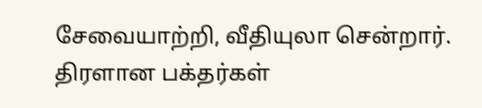சேவையாற்றி, வீதியுலா சென்றார். திரளான பக்தர்கள்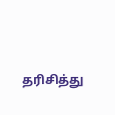தரிசித்து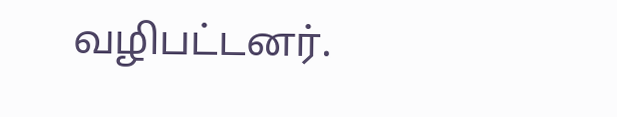வழிபட்டனர்.